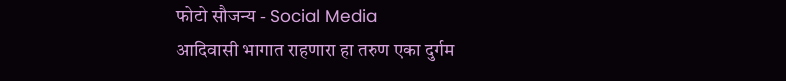फोटो सौजन्य - Social Media
आदिवासी भागात राहणारा हा तरुण एका दुर्गम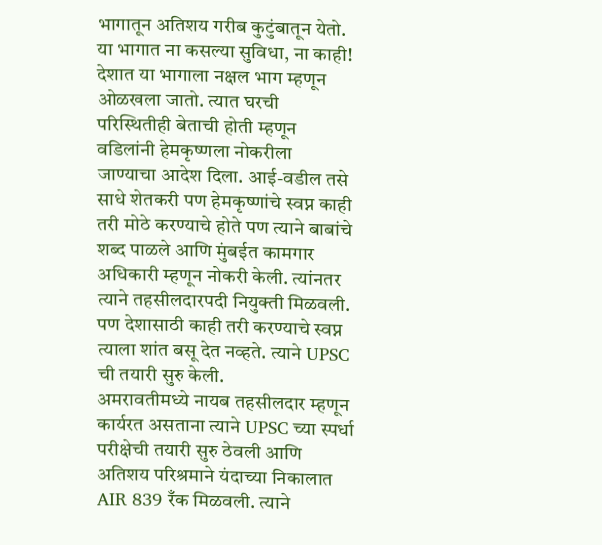भागातून अतिशय गरीब कुटुंबातून येतो. या भागात ना कसल्या सुविधा, ना काही! देशात या भागाला नक्षल भाग म्हणून ओळखला जातो. त्यात घरची परिस्थितीही बेताची होती म्हणून वडिलांनी हेमकृष्णला नोकरीला जाण्याचा आदेश दिला. आई-वडील तसे साधे शेतकरी पण हेमकृष्णांचे स्वप्न काही तरी मोठे करण्याचे होते पण त्याने बाबांचे शब्द पाळले आणि मुंबईत कामगार अधिकारी म्हणून नोकरी केली. त्यांनतर त्याने तहसीलदारपदी नियुक्ती मिळवली. पण देशासाठी काही तरी करण्याचे स्वप्न त्याला शांत बसू देत नव्हते. त्याने UPSC ची तयारी सुरु केली.
अमरावतीमध्ये नायब तहसीलदार म्हणून कार्यरत असताना त्याने UPSC च्या स्पर्धा परीक्षेची तयारी सुरु ठेवली आणि अतिशय परिश्रमाने यंदाच्या निकालात AIR 839 रँक मिळवली. त्याने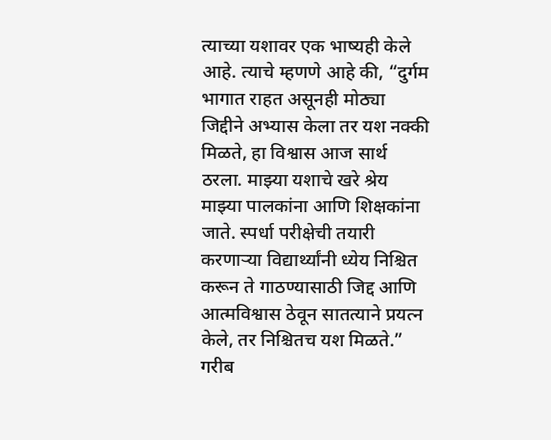त्याच्या यशावर एक भाष्यही केले आहे. त्याचे म्हणणे आहे की, “दुर्गम भागात राहत असूनही मोठ्या जिद्दीने अभ्यास केला तर यश नक्की मिळते, हा विश्वास आज सार्थ ठरला. माझ्या यशाचे खरे श्रेय माझ्या पालकांना आणि शिक्षकांना जाते. स्पर्धा परीक्षेची तयारी करणाऱ्या विद्यार्थ्यांनी ध्येय निश्चित करून ते गाठण्यासाठी जिद्द आणि आत्मविश्वास ठेवून सातत्याने प्रयत्न केले, तर निश्चितच यश मिळते.”
गरीब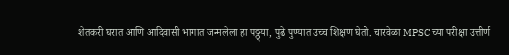शेतकरी घरात आणि आदिवासी भागात जन्मलेला हा पठ्ठ्या, पुढे पुण्यात उच्च शिक्षण घेतो. चारवेळा MPSC च्या परीक्षा उत्तीर्ण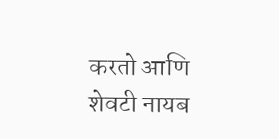करतो आणि शेवटी नायब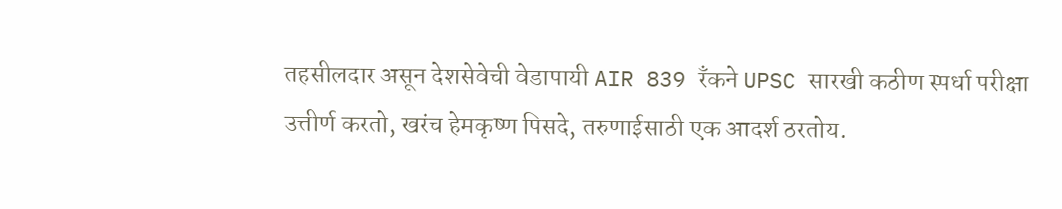तहसीलदार असून देशसेवेची वेडापायी AIR 839 रँकने UPSC सारखी कठीण स्पर्धा परीक्षा उत्तीर्ण करतो, खरंच हेमकृष्ण पिसदे, तरुणाईसाठी एक आदर्श ठरतोय.